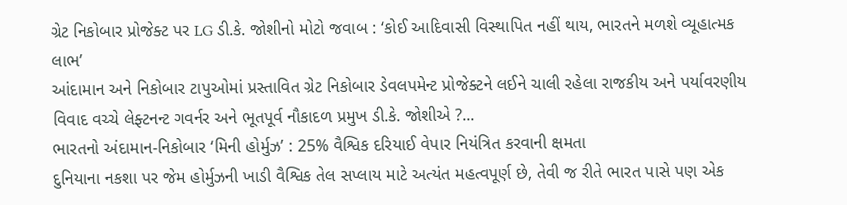ગ્રેટ નિકોબાર પ્રોજેક્ટ પર LG ડી.કે. જોશીનો મોટો જવાબ : ‘કોઈ આદિવાસી વિસ્થાપિત નહીં થાય, ભારતને મળશે વ્યૂહાત્મક લાભ’
આંદામાન અને નિકોબાર ટાપુઓમાં પ્રસ્તાવિત ગ્રેટ નિકોબાર ડેવલપમેન્ટ પ્રોજેક્ટને લઈને ચાલી રહેલા રાજકીય અને પર્યાવરણીય વિવાદ વચ્ચે લેફ્ટનન્ટ ગવર્નર અને ભૂતપૂર્વ નૌકાદળ પ્રમુખ ડી.કે. જોશીએ ?...
ભારતનો અંદામાન-નિકોબાર ‘મિની હોર્મુઝ’ : 25% વૈશ્વિક દરિયાઈ વેપાર નિયંત્રિત કરવાની ક્ષમતા
દુનિયાના નકશા પર જેમ હોર્મુઝની ખાડી વૈશ્વિક તેલ સપ્લાય માટે અત્યંત મહત્વપૂર્ણ છે, તેવી જ રીતે ભારત પાસે પણ એક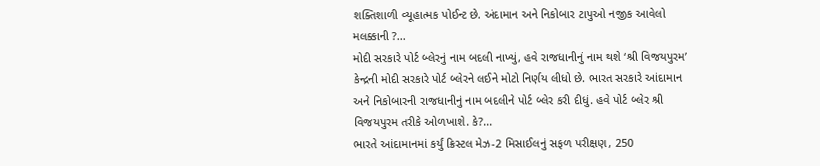શક્તિશાળી વ્યૂહાત્મક પોઈન્ટ છે. અંદામાન અને નિકોબાર ટાપુઓ નજીક આવેલો મલક્કાની ?...
મોદી સરકારે પોર્ટ બ્લેરનું નામ બદલી નાખ્યું, હવે રાજધાનીનું નામ થશે ‘શ્રી વિજયપુરમ’
કેન્દ્રની મોદી સરકારે પોર્ટ બ્લેરને લઈને મોટો નિર્ણય લીધો છે. ભારત સરકારે આંદામાન અને નિકોબારની રાજધાનીનું નામ બદલીને પોર્ટ બ્લેર કરી દીધું. હવે પોર્ટ બ્લેર શ્રી વિજયપુરમ તરીકે ઓળખાશે. કે?...
ભારતે આંદામાનમાં કર્યું ક્રિસ્ટલ મેઝ-2 મિસાઈલનું સફળ પરીક્ષણ, 250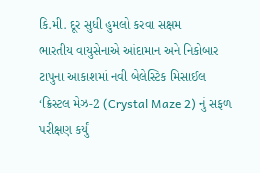કિ.મી. દૂર સુધી હુમલો કરવા સક્ષમ
ભારતીય વાયુસેનાએ આંદામાન અને નિકોબાર ટાપુના આકાશમાં નવી બેલેસ્ટિક મિસાઈલ ‘ક્રિસ્ટલ મેઝ-2 (Crystal Maze 2) નું સફળ પરીક્ષણ કર્યું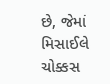છે, જેમાં મિસાઈલે ચોક્કસ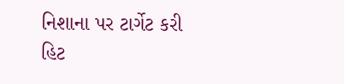નિશાના પર ટાર્ગેટ કરી હિટ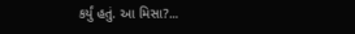કર્યું હતું. આ મિસા?...